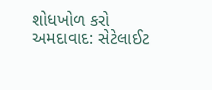શોધખોળ કરો
અમદાવાદ: સેટેલાઈટ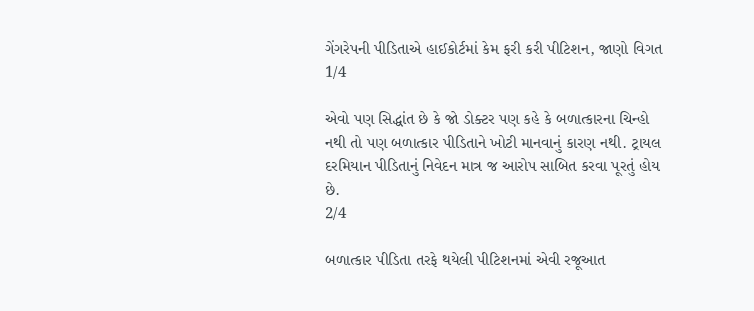ગેંગરેપની પીડિતાએ હાઈકોર્ટમાં કેમ ફરી કરી પીટિશન, જાણો વિગત
1/4

એવો પણ સિદ્ધાંત છે કે જો ડોક્ટર પણ કહે કે બળાત્કારના ચિન્હો નથી તો પણ બળાત્કાર પીડિતાને ખોટી માનવાનું કારણ નથી. ટ્રાયલ દરમિયાન પીડિતાનું નિવેદન માત્ર જ આરોપ સાબિત કરવા પૂરતું હોય છે.
2/4

બળાત્કાર પીડિતા તરફે થયેલી પીટિશનમાં એવી રજૂઆત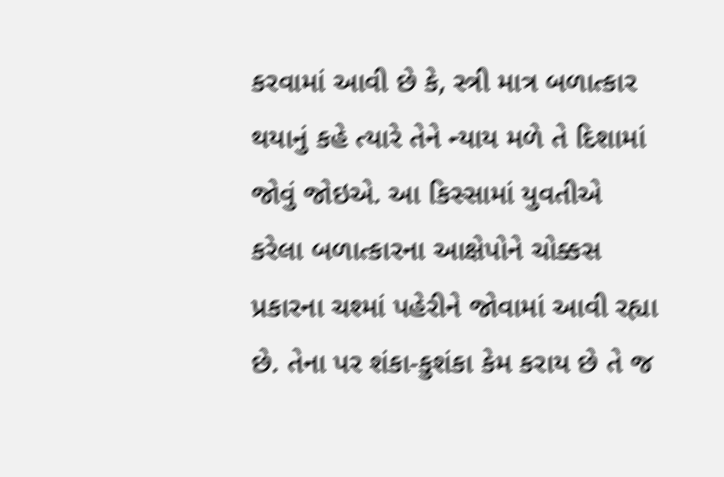કરવામાં આવી છે કે, સ્ત્રી માત્ર બળાત્કાર થયાનું કહે ત્યારે તેને ન્યાય મળે તે દિશામાં જોવું જોઇએ. આ કિસ્સામાં યુવતીએ કરેલા બળાત્કારના આક્ષેપોને ચોક્કસ પ્રકારના ચશ્માં પહેરીને જોવામાં આવી રહ્યા છે. તેના પર શંકા-કુશંકા કેમ કરાય છે તે જ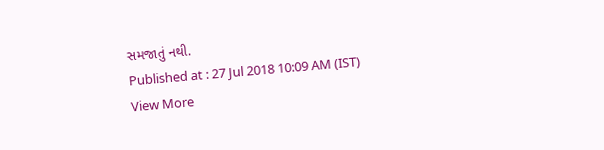સમજાતું નથી.
Published at : 27 Jul 2018 10:09 AM (IST)
View More